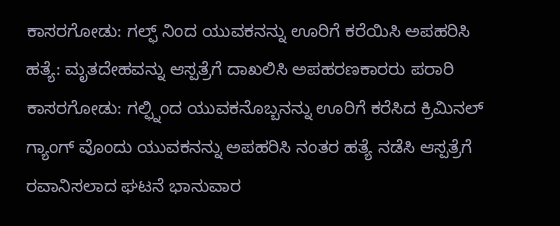ಕಾಸರಗೋಡು: ಗಲ್ಫ್ ನಿಂದ ಯುವಕನನ್ನು ಊರಿಗೆ ಕರೆಯಿಸಿ ಅಪಹರಿಸಿ ಹತ್ಯೆ: ಮೃತದೇಹವನ್ನು ಆಸ್ಪತ್ರೆಗೆ ದಾಖಲಿಸಿ ಅಪಹರಣಕಾರರು ಪರಾರಿ
ಕಾಸರಗೋಡು: ಗಲ್ಫ್ನಿಂದ ಯುವಕನೊಬ್ಬನನ್ನು ಊರಿಗೆ ಕರೆಸಿದ ಕ್ರಿಮಿನಲ್ ಗ್ಯಾಂಗ್ ವೊಂದು ಯುವಕನನ್ನು ಅಪಹರಿಸಿ ನಂತರ ಹತ್ಯೆ ನಡೆಸಿ ಆಸ್ಪತ್ರೆಗೆ ರವಾನಿಸಲಾದ ಘಟನೆ ಭಾನುವಾರ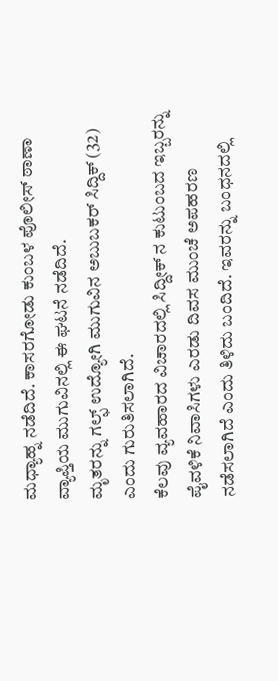ಮಧ್ಯಾಹ್ನ ನಡೆದಿದೆ. ಕಾಸರಗೋಡು ಕುಂಬಳ ಪೊಲೀಸ್ ಠಾಣಾ ವ್ಯಾಪ್ತಿಯ ಮುಗುವಿನಲ್ಲಿ ಈ ಘಟನೆ ನಡೆದಿದೆ.
ಮೃತರನ್ನು ಗಲ್ಫ್ ಉದ್ಯೋಗಿ ಮುಗುವಿನ ಅಬುಬಕರ್ ಸಿದ್ದಿಕ್ (32) ಎಂದು ಗುರುತಿಸಲಾಗಿದೆ.
ಕೆಲವು ವ್ಯವಹಾರದ ವಿಚಾರದಲ್ಲಿ ಸಿದ್ದೀಕ್ ನ ಕುಟುಂಬದ ಇಬ್ಬರನ್ನು ಪೈವಳಿಕೆ ನಿವಾಸಿಗಳು ಎರಡು ದಿವಸ ಮುಂಚೆ ಅಪಹರಣ ನಡೆಸಲಾಗಿದೆ ಎಂದು ತಿಳಿದು ಬಂದಿದೆ. ಇವರನ್ನು ಬಂಧನದಲ್ಲಿ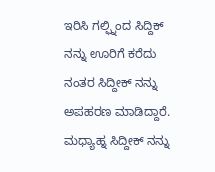ಇರಿಸಿ ಗಲ್ಫ್ನಿಂದ ಸಿದ್ದಿಕ್ ನನ್ನು ಊರಿಗೆ ಕರೆದು ನಂತರ ಸಿದ್ದೀಕ್ ನನ್ನು ಅಪಹರಣ ಮಾಡಿದ್ದಾರೆ. ಮಧ್ಯಾಹ್ನ ಸಿದ್ದೀಕ್ ನನ್ನು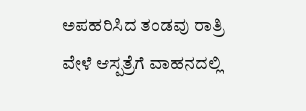ಅಪಹರಿಸಿದ ತಂಡವು ರಾತ್ರಿ ವೇಳೆ ಆಸ್ಪತ್ರೆಗೆ ವಾಹನದಲ್ಲಿ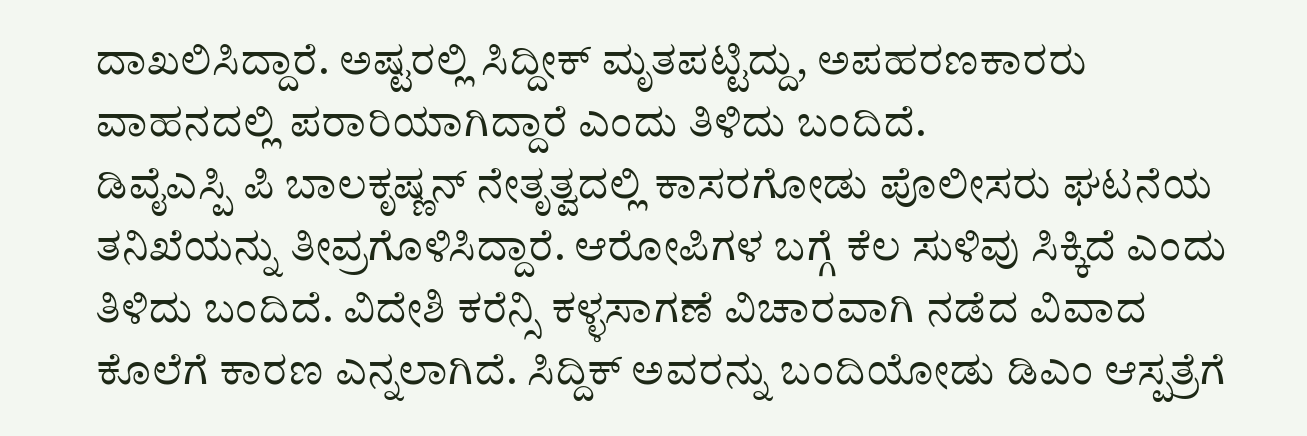ದಾಖಲಿಸಿದ್ದಾರೆ. ಅಷ್ಟರಲ್ಲಿ ಸಿದ್ದೀಕ್ ಮೃತಪಟ್ಟಿದ್ದು, ಅಪಹರಣಕಾರರು ವಾಹನದಲ್ಲಿ ಪರಾರಿಯಾಗಿದ್ದಾರೆ ಎಂದು ತಿಳಿದು ಬಂದಿದೆ.
ಡಿವೈಎಸ್ಪಿ ಪಿ ಬಾಲಕೃಷ್ಣನ್ ನೇತೃತ್ವದಲ್ಲಿ ಕಾಸರಗೋಡು ಪೊಲೀಸರು ಘಟನೆಯ ತನಿಖೆಯನ್ನು ತೀವ್ರಗೊಳಿಸಿದ್ದಾರೆ. ಆರೋಪಿಗಳ ಬಗ್ಗೆ ಕೆಲ ಸುಳಿವು ಸಿಕ್ಕಿದೆ ಎಂದು ತಿಳಿದು ಬಂದಿದೆ. ವಿದೇಶಿ ಕರೆನ್ಸಿ ಕಳ್ಳಸಾಗಣೆ ವಿಚಾರವಾಗಿ ನಡೆದ ವಿವಾದ ಕೊಲೆಗೆ ಕಾರಣ ಎನ್ನಲಾಗಿದೆ. ಸಿದ್ದಿಕ್ ಅವರನ್ನು ಬಂದಿಯೋಡು ಡಿಎಂ ಆಸ್ಪತ್ರೆಗೆ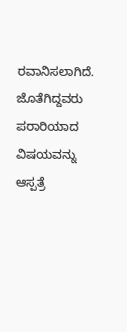ರವಾನಿಸಲಾಗಿದೆ. ಜೊತೆಗಿದ್ದವರು ಪರಾರಿಯಾದ ವಿಷಯವನ್ನು ಆಸ್ಪತ್ರೆ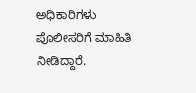ಅಧಿಕಾರಿಗಳು ಪೊಲೀಸರಿಗೆ ಮಾಹಿತಿ ನೀಡಿದ್ದಾರೆ.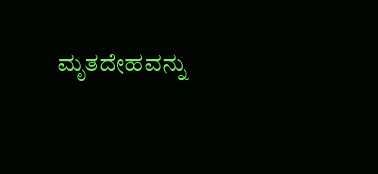ಮೃತದೇಹವನ್ನು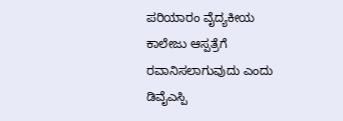ಪರಿಯಾರಂ ವೈದ್ಯಕೀಯ ಕಾಲೇಜು ಆಸ್ಪತ್ರೆಗೆ ರವಾನಿಸಲಾಗುವುದು ಎಂದು ಡಿವೈಎಸ್ಪಿ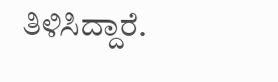ತಿಳಿಸಿದ್ದಾರೆ.